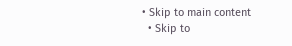• Skip to main content
  • Skip to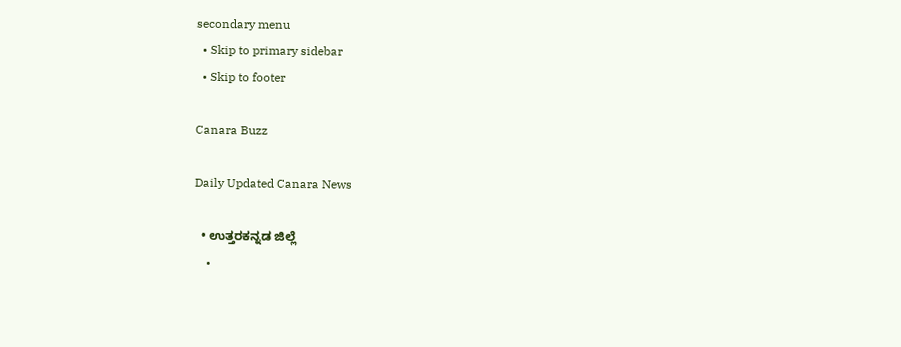secondary menu
  • Skip to primary sidebar
  • Skip to footer

Canara Buzz

Daily Updated Canara News

  • ಉತ್ತರಕನ್ನಡ ಜಿಲ್ಲೆ
    •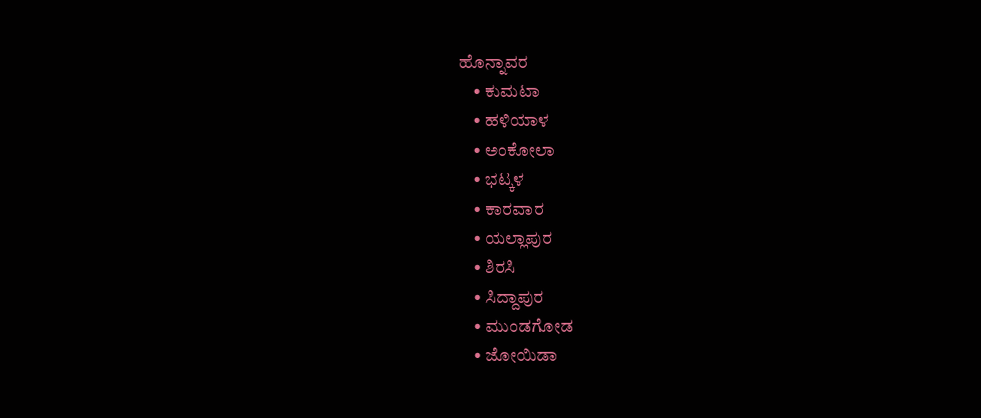ಹೊನ್ನಾವರ
    • ಕುಮಟಾ
    • ಹಳಿಯಾಳ
    • ಅಂಕೋಲಾ
    • ಭಟ್ಕಳ
    • ಕಾರವಾರ
    • ಯಲ್ಲಾಪುರ
    • ಶಿರಸಿ
    • ಸಿದ್ದಾಪುರ
    • ಮುಂಡಗೋಡ
    • ಜೋಯಿಡಾ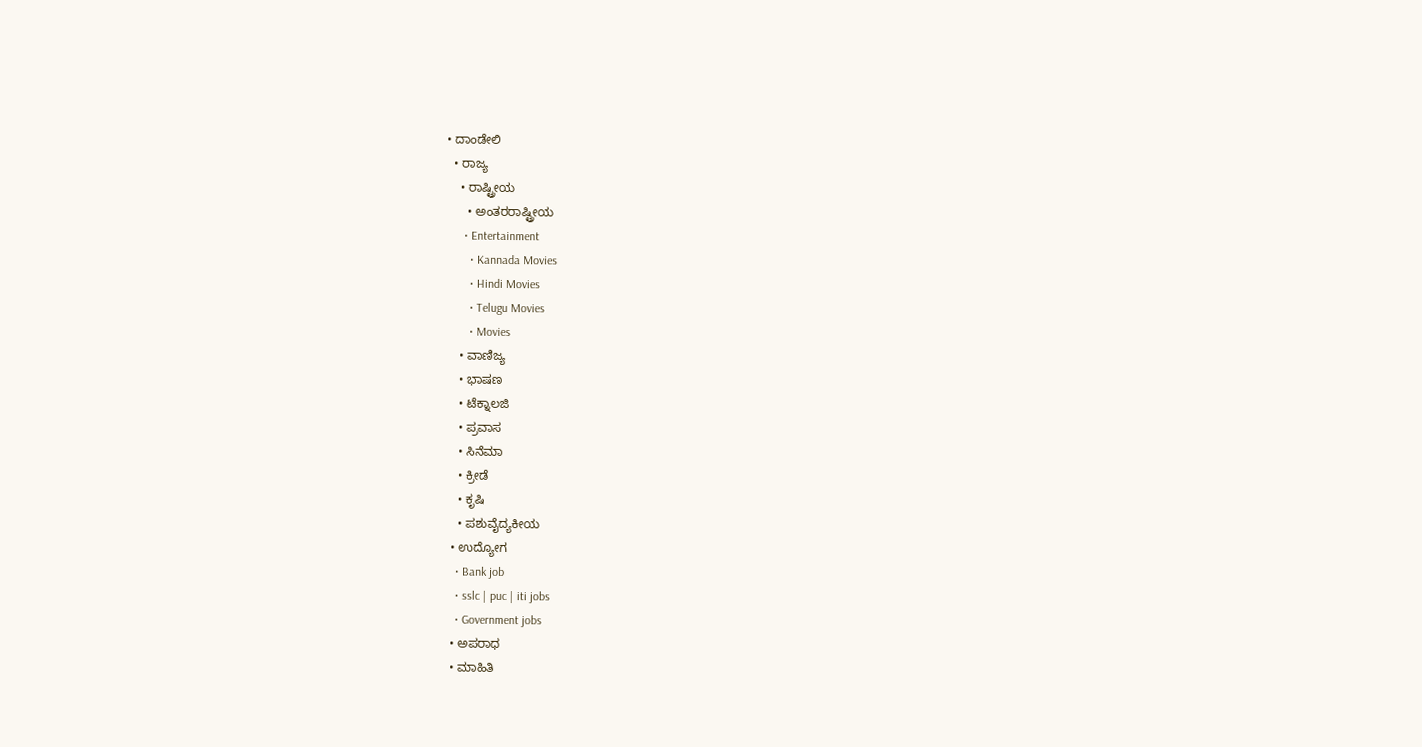• ದಾಂಡೇಲಿ
  • ರಾಜ್ಯ
    • ರಾಷ್ಟ್ರೀಯ
      • ಅಂತರರಾಷ್ಟ್ರೀಯ
      • Entertainment
        • Kannada Movies
        • Hindi Movies
        • Telugu Movies
        • Movies
    • ವಾಣಿಜ್ಯ
    • ಭಾಷಣ
    • ಟೆಕ್ನಾಲಜಿ
    • ಪ್ರವಾಸ
    • ಸಿನೆಮಾ
    • ಕ್ರೀಡೆ
    • ಕೃಷಿ
    • ಪಶುವೈದ್ಯಕೀಯ
  • ಉದ್ಯೋಗ
    • Bank job
    • sslc | puc | iti jobs
    • Government jobs
  • ಅಪರಾಧ
  • ಮಾಹಿತಿ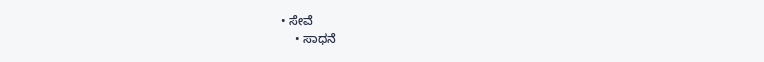• ಸೇವೆ
    • ಸಾಧನೆ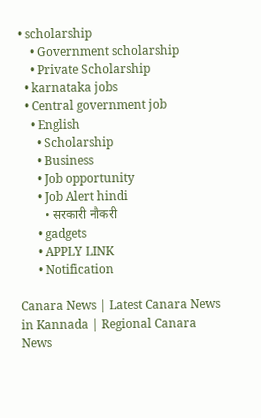• scholarship
    • Government scholarship
    • Private Scholarship
  • karnataka jobs
  • Central government job
    • English
      • Scholarship
      • Business
      • Job opportunity
      • Job Alert hindi
        • सरकारी नौकरी
      • gadgets
      • APPLY LINK
      • Notification

Canara News | Latest Canara News in Kannada | Regional Canara News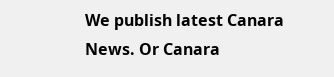We publish latest Canara News. Or Canara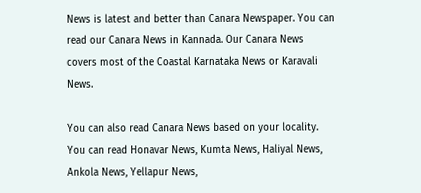News is latest and better than Canara Newspaper. You can read our Canara News in Kannada. Our Canara News covers most of the Coastal Karnataka News or Karavali News.

You can also read Canara News based on your locality. You can read Honavar News, Kumta News, Haliyal News, Ankola News, Yellapur News,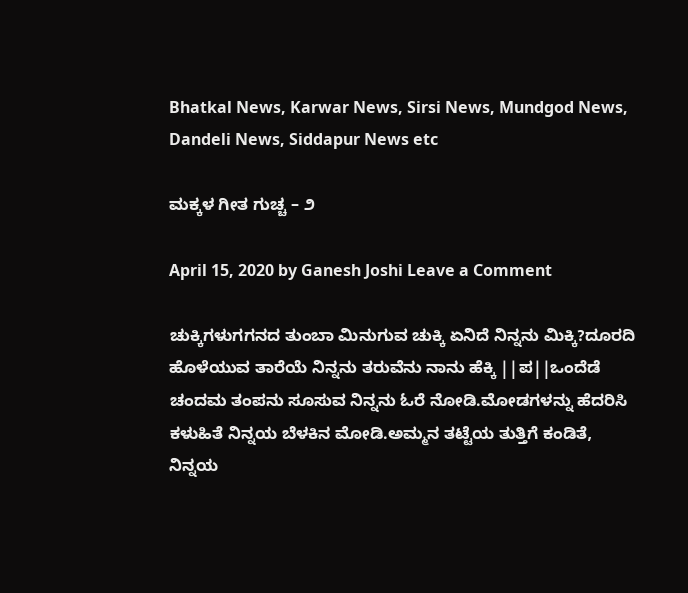Bhatkal News, Karwar News, Sirsi News, Mundgod News, Dandeli News, Siddapur News etc

ಮಕ್ಕಳ ಗೀತ ಗುಚ್ಚ – ೨

April 15, 2020 by Ganesh Joshi Leave a Comment

ಚುಕ್ಕಿಗಳುಗಗನದ ತುಂಬಾ ಮಿನುಗುವ ಚುಕ್ಕಿ ಏನಿದೆ ನಿನ್ನನು ಮಿಕ್ಕಿ?ದೂರದಿ ಹೊಳೆಯುವ ತಾರೆಯೆ ನಿನ್ನನು ತರುವೆನು ನಾನು ಹೆಕ್ಕಿ ||ಪ||ಒಂದೆಡೆ ಚಂದಮ ತಂಪನು ಸೂಸುವ ನಿನ್ನನು ಓರೆ ನೋಡಿ.ಮೋಡಗಳನ್ನು ಹೆದರಿಸಿ ಕಳುಹಿತೆ ನಿನ್ನಯ ಬೆಳಕಿನ ಮೋಡಿ.ಅಮ್ಮನ ತಟ್ಟೆಯ ತುತ್ತಿಗೆ ಕಂಡಿತೆ, ನಿನ್ನಯ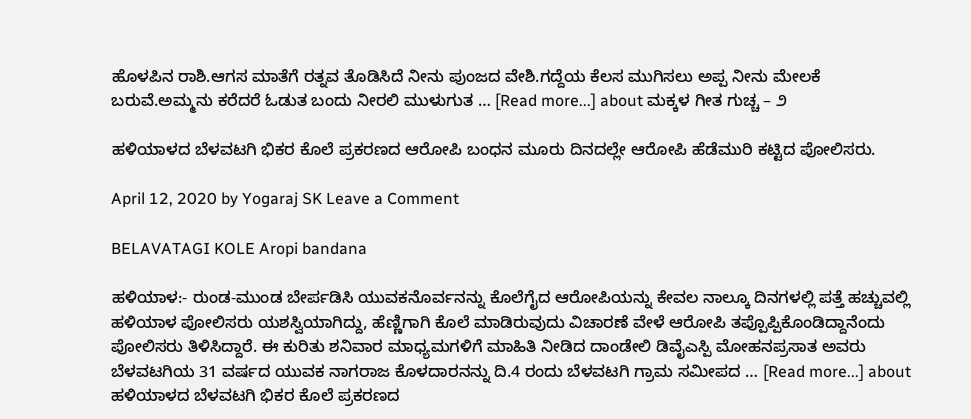ಹೊಳಪಿನ ರಾಶಿ.ಆಗಸ ಮಾತೆಗೆ ರತ್ನವ ತೊಡಿಸಿದೆ ನೀನು ಪುಂಜದ ವೇಶಿ.ಗದ್ದೆಯ ಕೆಲಸ ಮುಗಿಸಲು ಅಪ್ಪ ನೀನು ಮೇಲಕೆ ಬರುವೆ.ಅಮ್ಮನು ಕರೆದರೆ ಓಡುತ ಬಂದು ನೀರಲಿ ಮುಳುಗುತ … [Read more...] about ಮಕ್ಕಳ ಗೀತ ಗುಚ್ಚ – ೨

ಹಳಿಯಾಳದ ಬೆಳವಟಗಿ ಭಿಕರ ಕೊಲೆ ಪ್ರಕರಣದ ಆರೋಪಿ ಬಂಧನ ಮೂರು ದಿನದಲ್ಲೇ ಆರೋಪಿ ಹೆಡೆಮುರಿ ಕಟ್ಟಿದ ಪೋಲಿಸರು.

April 12, 2020 by Yogaraj SK Leave a Comment

BELAVATAGI KOLE Aropi bandana

ಹಳಿಯಾಳ:- ರುಂಡ-ಮುಂಡ ಬೇರ್ಪಡಿಸಿ ಯುವಕನೊರ್ವನನ್ನು ಕೊಲೆಗೈದ ಆರೋಪಿಯನ್ನು ಕೇವಲ ನಾಲ್ಕೂ ದಿನಗಳಲ್ಲಿ ಪತ್ತೆ ಹಚ್ಚುವಲ್ಲಿ ಹಳಿಯಾಳ ಪೋಲಿಸರು ಯಶಸ್ವಿಯಾಗಿದ್ದು, ಹೆಣ್ಣಿಗಾಗಿ ಕೊಲೆ ಮಾಡಿರುವುದು ವಿಚಾರಣೆ ವೇಳೆ ಆರೋಪಿ ತಪ್ಪೊಪ್ಪಿಕೊಂಡಿದ್ದಾನೆಂದು ಪೋಲಿಸರು ತಿಳಿಸಿದ್ದಾರೆ. ಈ ಕುರಿತು ಶನಿವಾರ ಮಾಧ್ಯಮಗಳಿಗೆ ಮಾಹಿತಿ ನೀಡಿದ ದಾಂಡೇಲಿ ಡಿವೈಎಸ್ಪಿ ಮೋಹನಪ್ರಸಾತ ಅವರು ಬೆಳವಟಗಿಯ 31 ವರ್ಷದ ಯುವಕ ನಾಗರಾಜ ಕೊಳದಾರನನ್ನು ದಿ.4 ರಂದು ಬೆಳವಟಗಿ ಗ್ರಾಮ ಸಮೀಪದ … [Read more...] about ಹಳಿಯಾಳದ ಬೆಳವಟಗಿ ಭಿಕರ ಕೊಲೆ ಪ್ರಕರಣದ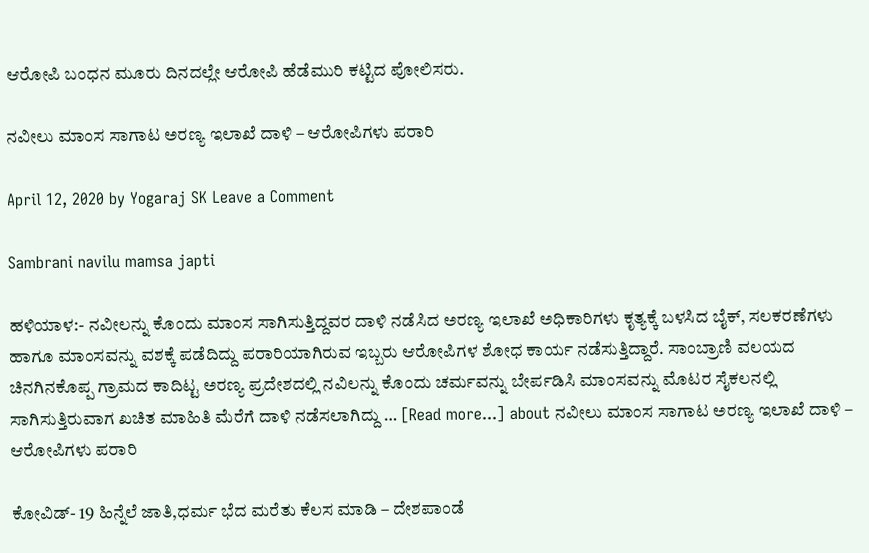ಆರೋಪಿ ಬಂಧನ ಮೂರು ದಿನದಲ್ಲೇ ಆರೋಪಿ ಹೆಡೆಮುರಿ ಕಟ್ಟಿದ ಪೋಲಿಸರು.

ನವೀಲು ಮಾಂಸ ಸಾಗಾಟ ಅರಣ್ಯ ಇಲಾಖೆ ದಾಳಿ – ಆರೋಪಿಗಳು ಪರಾರಿ

April 12, 2020 by Yogaraj SK Leave a Comment

Sambrani navilu mamsa japti

ಹಳಿಯಾಳ:- ನವೀಲನ್ನು ಕೊಂದು ಮಾಂಸ ಸಾಗಿಸುತ್ತಿದ್ದವರ ದಾಳಿ ನಡೆಸಿದ ಅರಣ್ಯ ಇಲಾಖೆ ಅಧಿಕಾರಿಗಳು ಕೃತ್ಯಕ್ಕೆ ಬಳಸಿದ ಬೈಕ್, ಸಲಕರಣೆಗಳು ಹಾಗೂ ಮಾಂಸವನ್ನು ವಶಕ್ಕೆ ಪಡೆದಿದ್ದು ಪರಾರಿಯಾಗಿರುವ ಇಬ್ಬರು ಆರೋಪಿಗಳ ಶೋಧ ಕಾರ್ಯ ನಡೆಸುತ್ತಿದ್ದಾರೆ. ಸಾಂಬ್ರಾಣಿ ವಲಯದ ಚಿನಗಿನಕೊಪ್ಪ ಗ್ರಾಮದ ಕಾದಿಟ್ಟ ಅರಣ್ಯ ಪ್ರದೇಶದಲ್ಲಿ ನವಿಲನ್ನು ಕೊಂದು ಚರ್ಮವನ್ನು ಬೇರ್ಪಡಿಸಿ ಮಾಂಸವನ್ನು ಮೊಟರ ಸೈಕಲನಲ್ಲಿ ಸಾಗಿಸುತ್ತಿರುವಾಗ ಖಚಿತ ಮಾಹಿತಿ ಮೆರೆಗೆ ದಾಳಿ ನಡೆಸಲಾಗಿದ್ದು … [Read more...] about ನವೀಲು ಮಾಂಸ ಸಾಗಾಟ ಅರಣ್ಯ ಇಲಾಖೆ ದಾಳಿ – ಆರೋಪಿಗಳು ಪರಾರಿ

ಕೋವಿಡ್- 19 ಹಿನ್ನೆಲೆ‌ ಜಾತಿ,ಧರ್ಮ ಭೆದ ಮರೆತು ಕೆಲಸ ಮಾಡಿ – ದೇಶಪಾಂಡೆ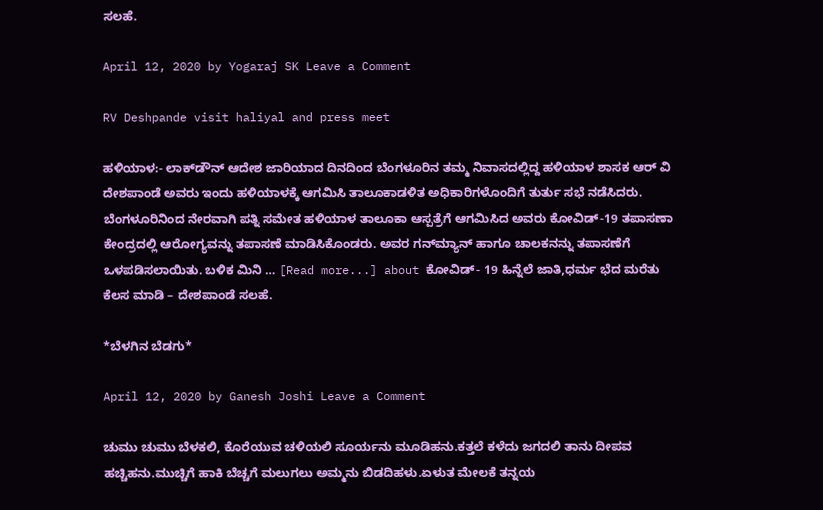ಸಲಹೆ.

April 12, 2020 by Yogaraj SK Leave a Comment

RV Deshpande visit haliyal and press meet

ಹಳಿಯಾಳ:- ಲಾಕ್‍ಡೌನ್ ಆದೇಶ ಜಾರಿಯಾದ ದಿನದಿಂದ ಬೆಂಗಳೂರಿನ ತಮ್ಮ ನಿವಾಸದಲ್ಲಿದ್ದ ಹಳಿಯಾಳ ಶಾಸಕ ಆರ್ ವಿ ದೇಶಪಾಂಡೆ ಅವರು ಇಂದು ಹಳಿಯಾಳಕ್ಕೆ ಆಗಮಿಸಿ ತಾಲೂಕಾಡಳಿತ ಅಧಿಕಾರಿಗಳೊಂದಿಗೆ ತುರ್ತು ಸಭೆ ನಡೆಸಿದರು. ಬೆಂಗಳೂರಿನಿಂದ ನೇರವಾಗಿ ಪತ್ನಿ ಸಮೇತ ಹಳಿಯಾಳ ತಾಲೂಕಾ ಆಸ್ಪತ್ರೆಗೆ ಆಗಮಿಸಿದ ಅವರು ಕೋವಿಡ್-19 ತಪಾಸಣಾ ಕೇಂದ್ರದಲ್ಲಿ ಆರೋಗ್ಯವನ್ನು ತಪಾಸಣೆ ಮಾಡಿಸಿಕೊಂಡರು. ಅವರ ಗನ್‍ಮ್ಯಾನ್ ಹಾಗೂ ಚಾಲಕನನ್ನು ತಪಾಸಣೆಗೆ ಒಳಪಡಿಸಲಾಯಿತು. ಬಳಿಕ ಮಿನಿ … [Read more...] about ಕೋವಿಡ್- 19 ಹಿನ್ನೆಲೆ‌ ಜಾತಿ,ಧರ್ಮ ಭೆದ ಮರೆತು ಕೆಲಸ ಮಾಡಿ – ದೇಶಪಾಂಡೆ ಸಲಹೆ.

*ಬೆಳಗಿನ ಬೆಡಗು*

April 12, 2020 by Ganesh Joshi Leave a Comment

ಚುಮು ಚುಮು ಬೆಳಕಲಿ, ಕೊರೆಯುವ ಚಳಿಯಲಿ ಸೂರ್ಯನು ಮೂಡಿಹನು.ಕತ್ತಲೆ ಕಳೆದು ಜಗದಲಿ ತಾನು ದೀಪವ ಹಚ್ಚಿಹನು.ಮುಚ್ಚಿಗೆ ಹಾಕಿ ಬೆಚ್ಚಗೆ ಮಲುಗಲು ಅಮ್ಮನು ಬಿಡದಿಹಳು.ಏಳುತ ಮೇಲಕೆ ತನ್ನಯ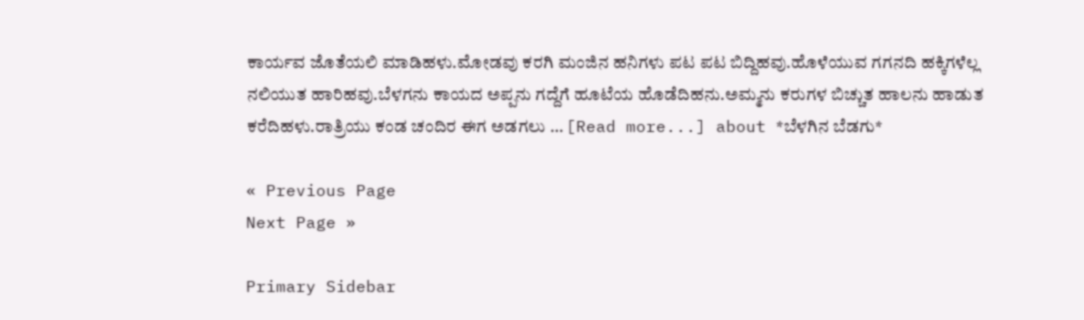ಕಾರ್ಯವ ಜೊತೆಯಲಿ ಮಾಡಿಹಳು.ಮೋಡವು ಕರಗಿ ಮಂಜಿನ ಹನಿಗಳು ಪಟ ಪಟ ಬಿದ್ದಿಹವು.ಹೊಳೆಯುವ ಗಗನದಿ ಹಕ್ಕಿಗಳೆಲ್ಲ ನಲಿಯುತ ಹಾರಿಹವು.ಬೆಳಗನು ಕಾಯದ ಅಪ್ಪನು ಗದ್ದೆಗೆ ಹೂಟೆಯ ಹೊಡೆದಿಹನು.ಅಮ್ಮನು ಕರುಗಳ ಬಿಚ್ಚುತ ಹಾಲನು ಹಾಡುತ ಕರೆದಿಹಳು.ರಾತ್ರಿಯು ಕಂಡ ಚಂದಿರ ಈಗ ಅಡಗಲು … [Read more...] about *ಬೆಳಗಿನ ಬೆಡಗು*

« Previous Page
Next Page »

Primary Sidebar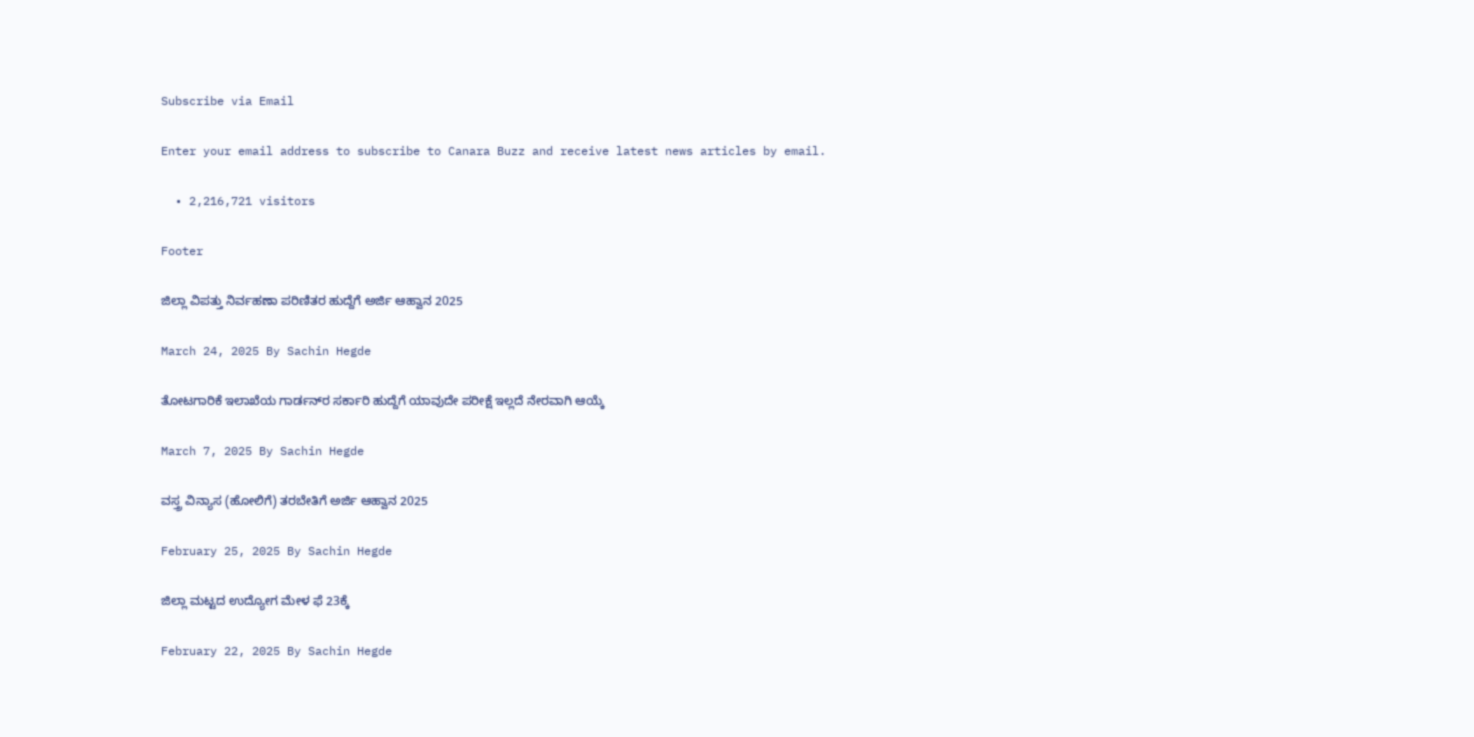Subscribe via Email

Enter your email address to subscribe to Canara Buzz and receive latest news articles by email.

  • 2,216,721 visitors

Footer

ಜಿಲ್ಲಾ ವಿಪತ್ತು ನಿರ್ವಹಣಾ ಪರಿಣಿತರ ಹುದ್ದೆಗೆ ಅರ್ಜಿ ಆಹ್ವಾನ 2025

March 24, 2025 By Sachin Hegde

ತೋಟಗಾರಿಕೆ ಇಲಾಖೆಯ ಗಾರ್ಡನ್‌ರ ಸರ್ಕಾರಿ ಹುದ್ದೆಗೆ ಯಾವುದೇ ಪರೀಕ್ಷೆ ಇಲ್ಲದೆ ನೇರವಾಗಿ ಆಯ್ಕೆ

March 7, 2025 By Sachin Hegde

ವಸ್ತ್ರ ವಿನ್ಯಾಸ (ಹೋಲಿಗೆ) ತರಬೇತಿಗೆ ಅರ್ಜಿ ಆಹ್ವಾನ 2025

February 25, 2025 By Sachin Hegde

ಜಿಲ್ಲಾ ಮಟ್ಟದ ಉದ್ಯೋಗ ಮೇಳ ಫೆ 23ಕ್ಕೆ

February 22, 2025 By Sachin Hegde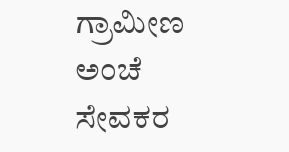ಗ್ರಾಮೀಣ ಅಂಚೆ ಸೇವಕರ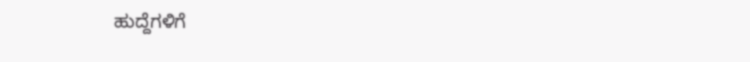ಹುದ್ದೆಗಳಿಗೆ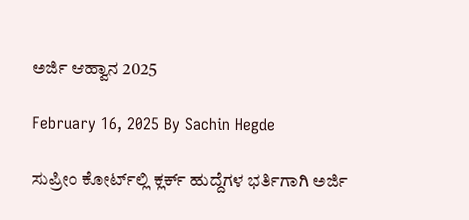ಅರ್ಜಿ ಆಹ್ವಾನ 2025

February 16, 2025 By Sachin Hegde

ಸುಪ್ರೀಂ ಕೋರ್ಟ್‌ಲ್ಲಿ ಕ್ಲರ್ಕ್ ಹುದ್ದೆಗಳ ಭರ್ತಿಗಾಗಿ ಅರ್ಜಿ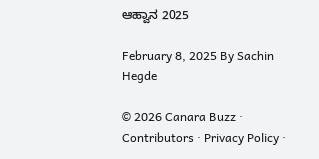ಆಹ್ವಾನ 2025

February 8, 2025 By Sachin Hegde

© 2026 Canara Buzz · Contributors · Privacy Policy ·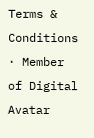Terms & Conditions · Member of Digital Avatar